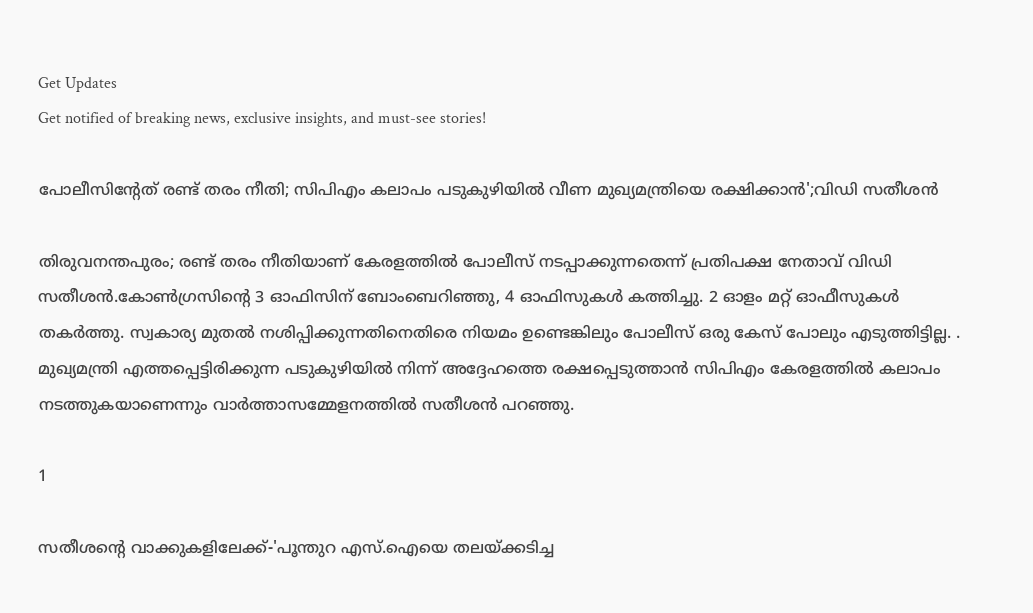Get Updates
Get notified of breaking news, exclusive insights, and must-see stories!

പോലീസിന്റേത് രണ്ട് തരം നീതി; സിപിഎം കലാപം പടുകുഴിയിൽ വീണ മുഖ്യമന്ത്രിയെ രക്ഷിക്കാൻ';വിഡി സതീശൻ

തിരുവനന്തപുരം; രണ്ട് തരം നീതിയാണ് കേരളത്തില്‍ പോലീസ് നടപ്പാക്കുന്നതെന്ന് പ്രതിപക്ഷ നേതാവ് വിഡി സതീശൻ.കോൺഗ്രസിന്റെ 3 ഓഫിസിന് ബോംബെറിഞ്ഞു, 4 ഓഫിസുകൾ കത്തിച്ചു. 2 ഓളം മറ്റ് ഓഫീസുകൾ തകർത്തു. സ്വകാര്യ മുതൽ നശിപ്പിക്കുന്നതിനെതിരെ നിയമം ഉണ്ടെങ്കിലും പോലീസ് ഒരു കേസ് പോലും എടുത്തിട്ടില്ല. . മുഖ്യമന്ത്രി എത്തപ്പെട്ടിരിക്കുന്ന പടുകുഴിയില്‍ നിന്ന് അദ്ദേഹത്തെ രക്ഷപ്പെടുത്താന്‍ സിപിഎം കേരളത്തില്‍ കലാപം നടത്തുകയാണെന്നും വാർത്താസമ്മേളനത്തിൽ സതീശൻ പറഞ്ഞു.

1

സതീശന്റെ വാക്കുകളിലേക്ക്-'പൂന്തുറ എസ്.ഐയെ തലയ്ക്കടിച്ച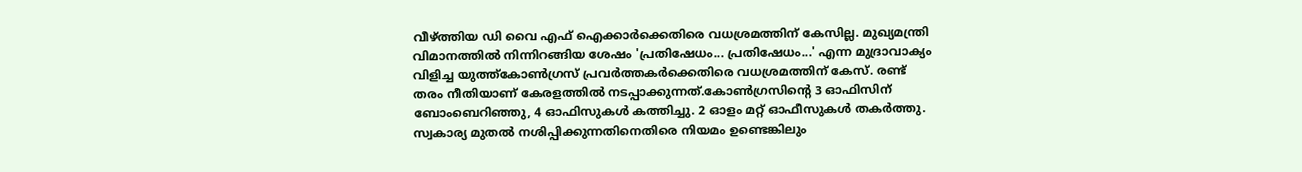വീഴ്ത്തിയ ഡി വൈ എഫ് ഐക്കാര്‍ക്കെതിരെ വധശ്രമത്തിന് കേസില്ല. മുഖ്യമന്ത്രി വിമാനത്തില്‍ നിന്നിറങ്ങിയ ശേഷം 'പ്രതിഷേധം... പ്രതിഷേധം...' എന്ന മുദ്രാവാക്യം വിളിച്ച യുത്ത്‌കോണ്‍ഗ്രസ് പ്രവര്‍ത്തകര്‍ക്കെതിരെ വധശ്രമത്തിന് കേസ്. രണ്ട് തരം നീതിയാണ് കേരളത്തില്‍ നടപ്പാക്കുന്നത്.കോൺഗ്രസിന്റെ 3 ഓഫിസിന് ബോംബെറിഞ്ഞു, 4 ഓഫിസുകൾ കത്തിച്ചു. 2 ഓളം മറ്റ് ഓഫീസുകൾ തകർത്തു. സ്വകാര്യ മുതൽ നശിപ്പിക്കുന്നതിനെതിരെ നിയമം ഉണ്ടെങ്കിലും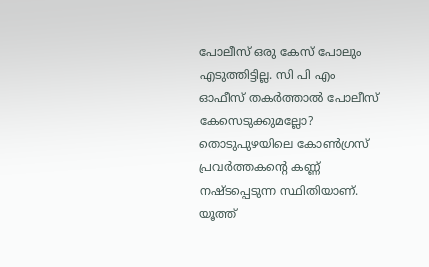പോലീസ് ഒരു കേസ് പോലും എടുത്തിട്ടില്ല. സി പി എം ഓഫീസ് തകർത്താൽ പോലീസ് കേസെടുക്കുമല്ലോ? തൊടുപുഴയിലെ കോൺഗ്രസ് പ്രവർത്തകന്റെ കണ്ണ് നഷ്ടപ്പെടുന്ന സ്ഥിതിയാണ്. യൂത്ത്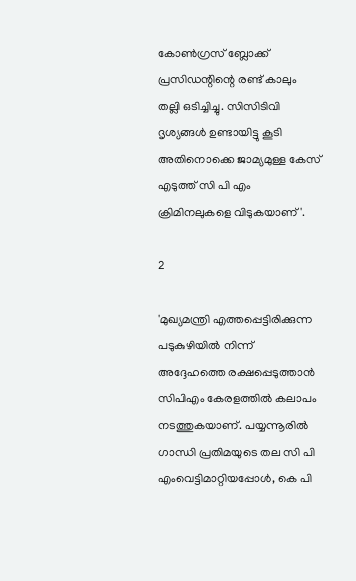കോൺഗ്രസ് ബ്ലോക്ക് പ്രസിഡന്റിന്റെ രണ്ട് കാലും തല്ലി ഒടിച്ചിച്ചു. സിസിടിവി ദൃശ്യങ്ങൾ ഉണ്ടായിട്ടു കൂടി അതിനൊക്കെ ജാമ്യമുള്ള കേസ് എടുത്ത് സി പി എം ക്രിമിനലുകളെ വിടുകയാണ്'.

2

'മുഖ്യമന്ത്രി എത്തപ്പെട്ടിരിക്കുന്ന പടുകുഴിയില്‍ നിന്ന് അദ്ദേഹത്തെ രക്ഷപ്പെടുത്താന്‍ സിപിഎം കേരളത്തില്‍ കലാപം നടത്തുകയാണ്. പയ്യന്നൂരില്‍ ഗാന്ധി പ്രതിമയുടെ തല സി പി എംവെട്ടിമാറ്റിയപ്പോള്‍, കെ പി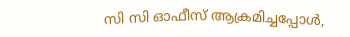സി സി ഓഫീസ് ആക്രമിച്ചപ്പോള്‍,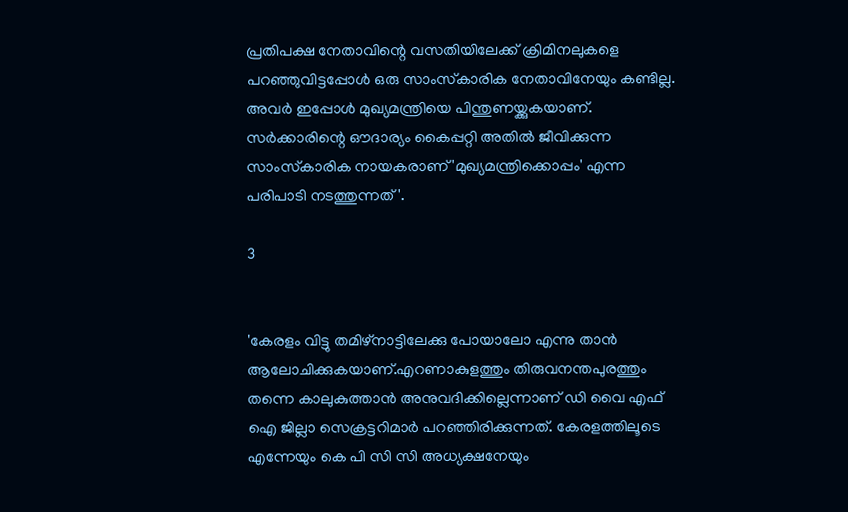പ്രതിപക്ഷ നേതാവിന്റെ വസതിയിലേക്ക് ക്രിമിനലുകളെ പറഞ്ഞുവിട്ടപ്പോള്‍ ഒരു സാംസ്‌കാരിക നേതാവിനേയും കണ്ടില്ല. അവര്‍ ഇപ്പോള്‍ മുഖ്യമന്ത്രിയെ പിന്തുണയ്ക്കുകയാണ്. സര്‍ക്കാരിന്റെ ഔദാര്യം കൈപ്പറ്റി അതില്‍ ജീവിക്കുന്ന സാംസ്‌കാരിക നായകരാണ് 'മുഖ്യമന്ത്രിക്കൊപ്പം' എന്ന പരിപാടി നടത്തുന്നത്'.

3


'കേരളം വിട്ടു തമിഴ്നാട്ടിലേക്കു പോയാലോ എന്നു താൻ ആലോചിക്കുകയാണ്.എറണാകുളത്തും തിരുവനന്തപുരത്തും തന്നെ കാലുകുത്താൻ അനുവദിക്കില്ലെന്നാണ് ഡി വൈ എഫ് ഐ ജില്ലാ സെക്രട്ടറിമാർ പറഞ്ഞിരിക്കുന്നത്. കേരളത്തിലൂടെ എന്നേയും കെ പി സി സി അധ്യക്ഷനേയും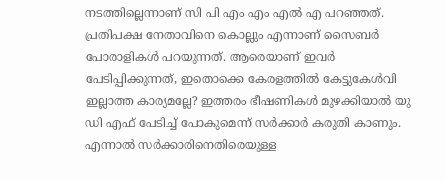നടത്തില്ലെന്നാണ് സി പി എം എം എൽ എ പറഞ്ഞത്. പ്രതിപക്ഷ നേതാവിനെ കൊല്ലും എന്നാണ് സൈബർ പോരാളികൾ പറയുന്നത്. ആരെയാണ് ഇവർ പേടിപ്പിക്കുന്നത്, ഇതൊക്കെ കേരളത്തിൽ കേട്ടുകേൾവി ഇല്ലാത്ത കാര്യമല്ലേ? ഇത്തരം ഭീഷണികൾ മുഴക്കിയാൽ യു ഡി എഫ് പേടിച്ച് പോകുമെന്ന് സർക്കാർ കരുതി കാണും. എന്നാൽ സർക്കാരിനെതിരെയുള്ള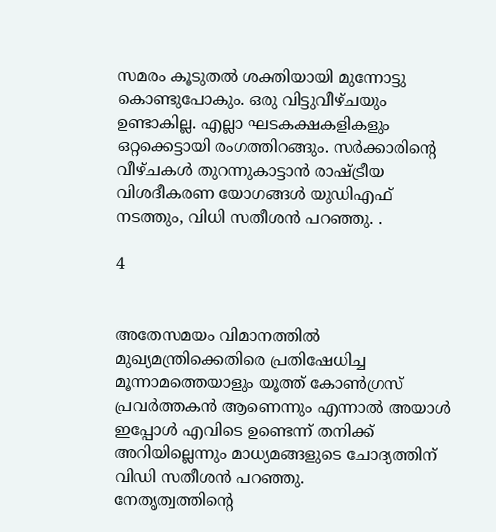സമരം കൂടുതൽ ശക്തിയായി മുന്നോട്ടു കൊണ്ടുപോകും. ഒരു വിട്ടുവീഴ്ചയും ഉണ്ടാകില്ല. എല്ലാ ഘടകക്ഷകളികളും ഒറ്റക്കെട്ടായി രംഗത്തിറങ്ങും. സർക്കാരിന്റെ വീഴ്ചകൾ തുറന്നുകാട്ടാൻ രാഷ്ട്രീയ വിശദീകരണ യോഗങ്ങൾ യുഡിഎഫ് നടത്തും, വിധി സതീശൻ പറഞ്ഞു. .

4


അതേസമയം വിമാനത്തിൽ മുഖ്യമന്ത്രിക്കെതിരെ പ്രതിഷേധിച്ച മൂന്നാമത്തെയാളും യൂത്ത് കോൺഗ്രസ് പ്രവർത്തകൻ ആണെന്നും എന്നാൽ അയാൾ ഇപ്പോൾ എവിടെ ഉണ്ടെന്ന് തനിക്ക് അറിയില്ലെന്നും മാധ്യമങ്ങളുടെ ചോദ്യത്തിന് വിഡി സതീശൻ പറഞ്ഞു.
നേതൃത്വത്തിന്റെ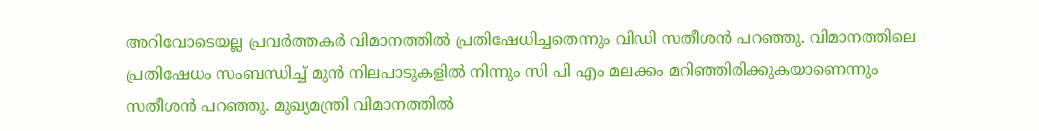അറിവോടെയല്ല പ്രവർത്തകർ വിമാനത്തിൽ പ്രതിഷേധിച്ചതെന്നും വിഡി സതീശൻ പറഞ്ഞു. വിമാനത്തിലെ പ്രതിഷേധം സംബന്ധിച്ച് മുൻ നിലപാടുകളിൽ നിന്നും സി പി എം മലക്കം മറിഞ്ഞിരിക്കുകയാണെന്നും സതീശൻ പറഞ്ഞു. മുഖ്യമന്ത്രി വിമാനത്തിൽ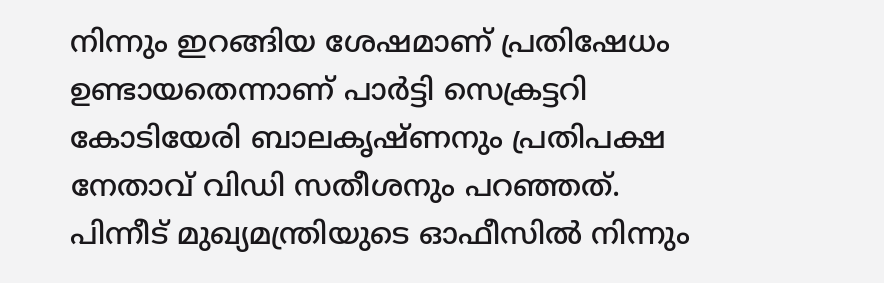നിന്നും ഇറങ്ങിയ ശേഷമാണ് പ്രതിഷേധം ഉണ്ടായതെന്നാണ് പാർട്ടി സെക്രട്ടറി കോടിയേരി ബാലകൃഷ്ണനും പ്രതിപക്ഷ നേതാവ് വിഡി സതീശനും പറഞ്ഞത്. പിന്നീട് മുഖ്യമന്ത്രിയുടെ ഓഫീസിൽ നിന്നും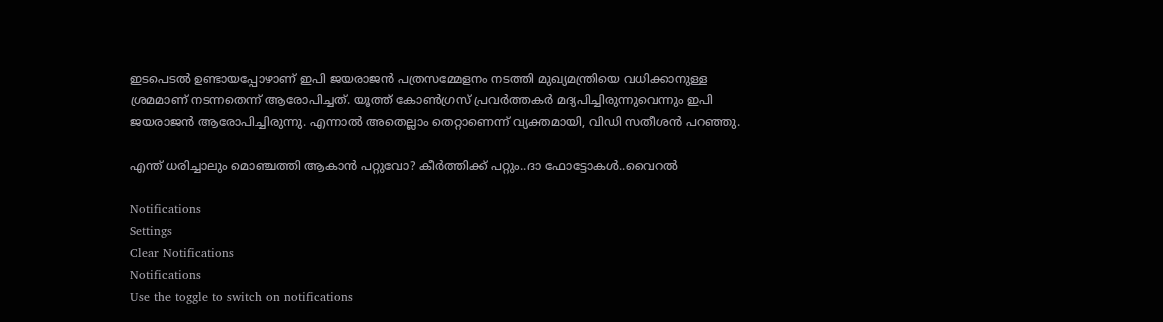ഇടപെടൽ ഉണ്ടായപ്പോഴാണ് ഇപി ജയരാജൻ പത്രസമ്മേളനം നടത്തി മുഖ്യമന്ത്രിയെ വധിക്കാനുള്ള ശ്രമമാണ് നടന്നതെന്ന് ആരോപിച്ചത്. യൂത്ത് കോൺഗ്രസ് പ്രവർത്തകർ മദ്യപിച്ചിരുന്നുവെന്നും ഇപി ജയരാജൻ ആരോപിച്ചിരുന്നു. എന്നാൽ അതെല്ലാം തെറ്റാണെന്ന് വ്യക്തമായി, വിഡി സതീശൻ പറഞ്ഞു.

എന്ത് ധരിച്ചാലും മൊഞ്ചത്തി ആകാൻ പറ്റുവോ? കീർത്തിക്ക് പറ്റും..ദാ ഫോട്ടോകൾ..വൈറൽ

Notifications
Settings
Clear Notifications
Notifications
Use the toggle to switch on notifications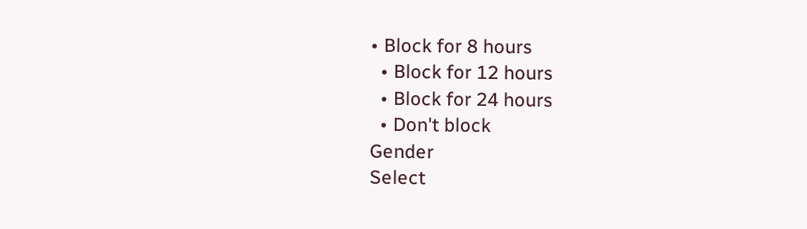• Block for 8 hours
  • Block for 12 hours
  • Block for 24 hours
  • Don't block
Gender
Select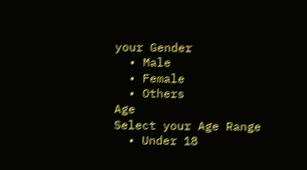your Gender
  • Male
  • Female
  • Others
Age
Select your Age Range
  • Under 18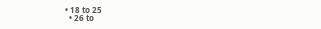• 18 to 25
  • 26 to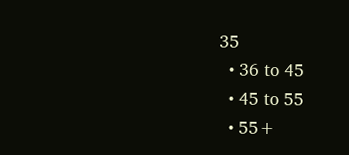35
  • 36 to 45
  • 45 to 55
  • 55+